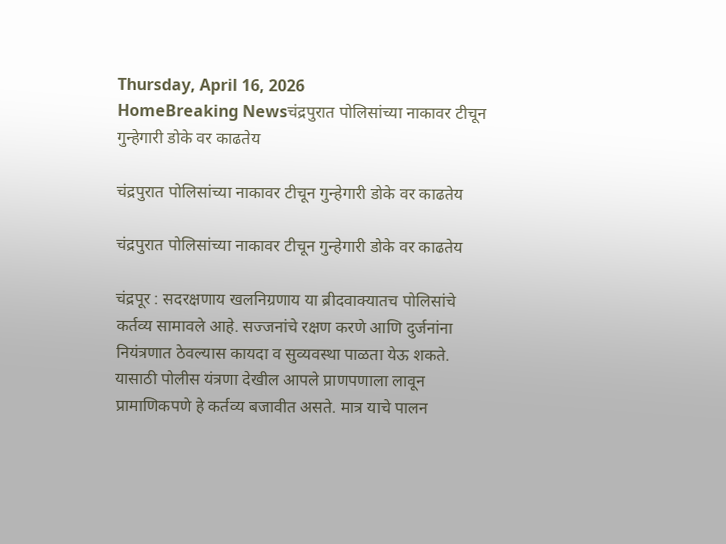Thursday, April 16, 2026
HomeBreaking Newsचंद्रपुरात पोलिसांच्या नाकावर टीचून गुन्हेगारी डोके वर काढतेय

चंद्रपुरात पोलिसांच्या नाकावर टीचून गुन्हेगारी डोके वर काढतेय

चंद्रपुरात पोलिसांच्या नाकावर टीचून गुन्हेगारी डोके वर काढतेय

चंद्रपूर : सदरक्षणाय खलनिग्रणाय या ब्रीदवाक्यातच पोलिसांचे कर्तव्य सामावले आहे. सज्जनांचे रक्षण करणे आणि दुर्जनांना नियंत्रणात ठेवल्यास कायदा व सुव्यवस्था पाळता येऊ शकते. यासाठी पोलीस यंत्रणा देखील आपले प्राणपणाला लावून प्रामाणिकपणे हे कर्तव्य बजावीत असते. मात्र याचे पालन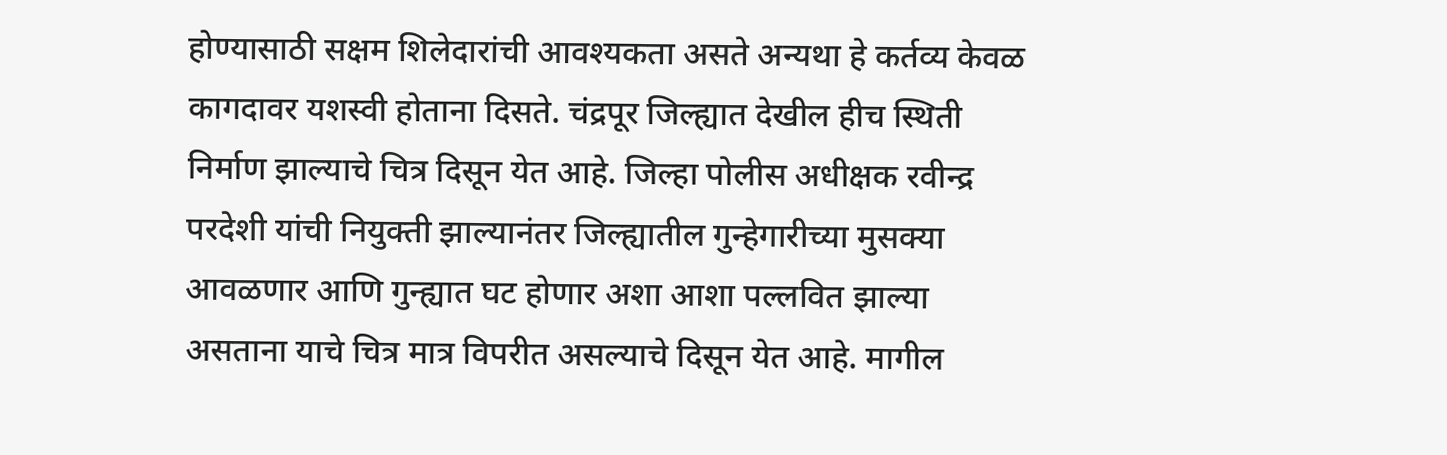होण्यासाठी सक्षम शिलेदारांची आवश्यकता असते अन्यथा हे कर्तव्य केवळ कागदावर यशस्वी होताना दिसते. चंद्रपूर जिल्ह्यात देखील हीच स्थिती निर्माण झाल्याचे चित्र दिसून येत आहे. जिल्हा पोलीस अधीक्षक रवीन्द्र परदेशी यांची नियुक्ती झाल्यानंतर जिल्ह्यातील गुन्हेगारीच्या मुसक्या आवळणार आणि गुन्ह्यात घट होणार अशा आशा पल्लवित झाल्या असताना याचे चित्र मात्र विपरीत असल्याचे दिसून येत आहे. मागील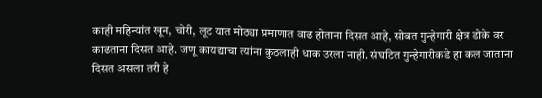काही महिन्यांत खून, चोरी, लूट यात मोठ्या प्रमाणात वाढ होताना दिसत आहे, सोबत गुन्हेगारी क्षेत्र डोके वर काढताना दिसत आहे. जणू कायद्याचा त्यांना कुठलाही धाक उरला नाही. संघटित गुन्हेगारीकडे हा कल जाताना दिसत असला तरी हे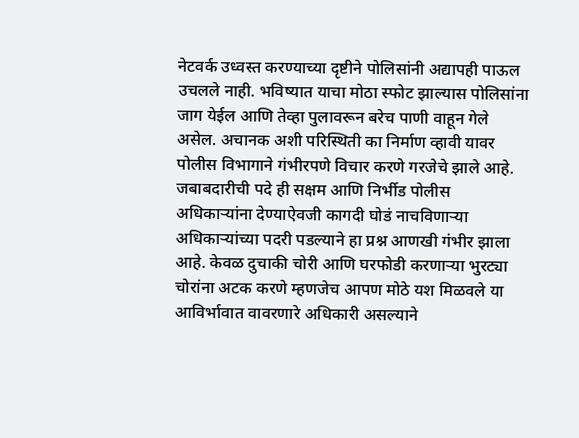नेटवर्क उध्वस्त करण्याच्या दृष्टीने पोलिसांनी अद्यापही पाऊल उचलले नाही. भविष्यात याचा मोठा स्फोट झाल्यास पोलिसांना जाग येईल आणि तेव्हा पुलावरून बरेच पाणी वाहून गेले असेल. अचानक अशी परिस्थिती का निर्माण व्हावी यावर पोलीस विभागाने गंभीरपणे विचार करणे गरजेचे झाले आहे. जबाबदारीची पदे ही सक्षम आणि निर्भीड पोलीस अधिकाऱ्यांना देण्याऐवजी कागदी घोडं नाचविणाऱ्या अधिकाऱ्यांच्या पदरी पडल्याने हा प्रश्न आणखी गंभीर झाला आहे. केवळ दुचाकी चोरी आणि घरफोडी करणाऱ्या भुरट्या चोरांना अटक करणे म्हणजेच आपण मोठे यश मिळवले या आविर्भावात वावरणारे अधिकारी असल्याने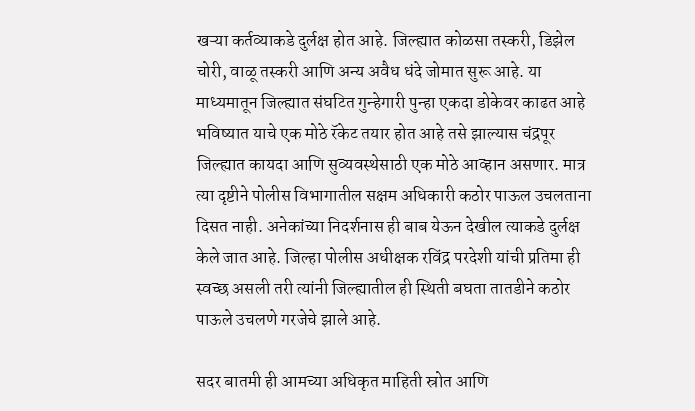खऱ्या कर्तव्याकडे दुर्लक्ष होत आहे. जिल्ह्यात कोळसा तस्करी, डिझेल चोरी, वाळू तस्करी आणि अन्य अवैध धंदे जोमात सुरू आहे. या माध्यमातून जिल्ह्यात संघटित गुन्हेगारी पुन्हा एकदा डोकेवर काढत आहे भविष्यात याचे एक मोठे रॅकेट तयार होत आहे तसे झाल्यास चंद्रपूर जिल्ह्यात कायदा आणि सुव्यवस्थेसाठी एक मोठे आव्हान असणार. मात्र त्या दृष्टीने पोलीस विभागातील सक्षम अधिकारी कठोर पाऊल उचलताना दिसत नाही. अनेकांच्या निदर्शनास ही बाब येऊन देखील त्याकडे दुर्लक्ष केले जात आहे. जिल्हा पोलीस अधीक्षक रविंद्र परदेशी यांची प्रतिमा ही स्वच्छ असली तरी त्यांनी जिल्ह्यातील ही स्थिती बघता तातडीने कठोर पाऊले उचलणे गरजेचे झाले आहे.

सदर बातमी ही आमच्या अधिकृत माहिती स्रोत आणि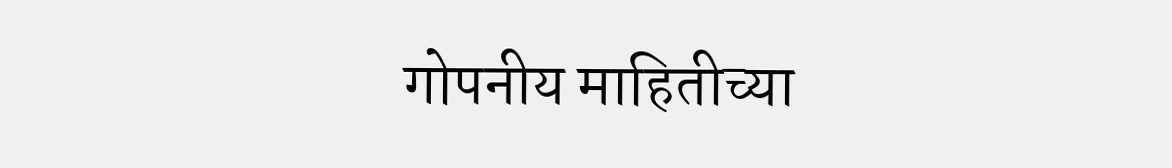गोपनीय माहितीच्या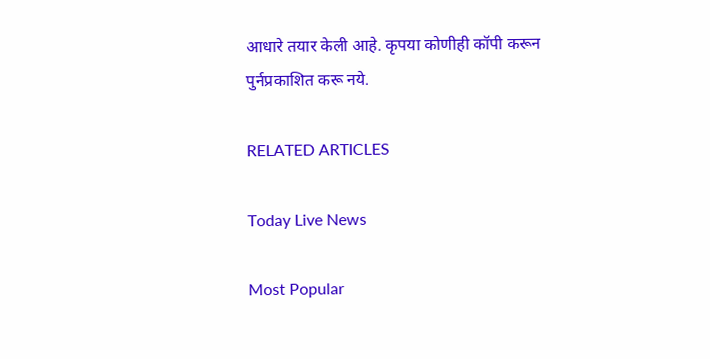आधारे तयार केली आहे. कृपया कोणीही कॉपी करून पुर्नप्रकाशित करू नये.

RELATED ARTICLES

Today Live News

Most Popular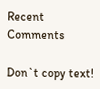Recent Comments

Don`t copy text!